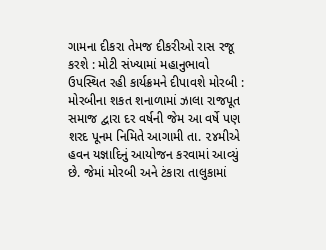ગામના દીકરા તેમજ દીકરીઓ રાસ રજૂ કરશે : મોટી સંખ્યામાં મહાનુભાવો ઉપસ્થિત રહી કાર્યક્રમને દીપાવશે મોરબી : મોરબીના શકત શનાળામાં ઝાલા રાજપૂત સમાજ દ્વારા દર વર્ષની જેમ આ વર્ષે પણ શરદ પૂનમ નિમિતે આગામી તા. ૨૪મીએ હવન યજ્ઞાદિનું આયોજન કરવામાં આવ્યું છે. જેમાં મોરબી અને ટંકારા તાલુકામાં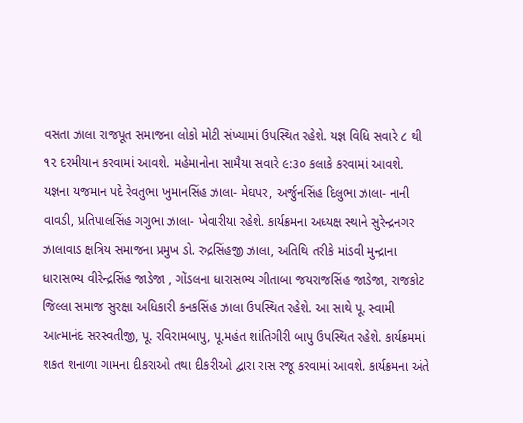વસતા ઝાલા રાજપૂત સમાજના લોકો મોટી સંખ્યામાં ઉપસ્થિત રહેશે. યજ્ઞ વિધિ સવારે ૮ થી ૧૨ દરમીયાન કરવામાં આવશે. મહેમાનોના સામૈયા સવારે ૯:૩૦ કલાકે કરવામાં આવશે. યજ્ઞના યજમાન પદે રેવતુભા ખુમાનસિંહ ઝાલા- મેઘપર, અર્જુનસિંહ દિલુભા ઝાલા- નાની વાવડી, પ્રતિપાલસિંહ ગગુભા ઝાલા- ખેવારીયા રહેશે. કાર્યક્રમના અધ્યક્ષ સ્થાને સુરેન્દ્રનગર ઝાલાવાડ ક્ષત્રિય સમાજના પ્રમુખ ડો. રુદ્રસિંહજી ઝાલા, અતિથિ તરીકે માંડવી મુન્દ્રાના ધારાસભ્ય વીરેન્દ્રસિંહ જાડેજા , ગોંડલના ધારાસભ્ય ગીતાબા જયરાજસિંહ જાડેજા, રાજકોટ જિલ્લા સમાજ સુરક્ષા અધિકારી કનકસિંહ ઝાલા ઉપસ્થિત રહેશે. આ સાથે પૂ. સ્વામી આત્માનંદ સરસ્વતીજી, પૂ. રવિરામબાપુ, પૂ.મહંત શાંતિગીરી બાપુ ઉપસ્થિત રહેશે. કાર્યક્રમમાં શકત શનાળા ગામના દીકરાઓ તથા દીકરીઓ દ્વારા રાસ રજૂ કરવામાં આવશે. કાર્યક્રમના અંતે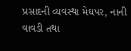પ્રસાદની વ્યવસ્થા મેઘપર, નાની વાવડી તથા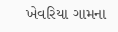ખેવરિયા ગામના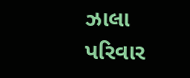ઝાલા પરિવાર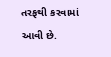તરફથી કરવામાં આવી છે.